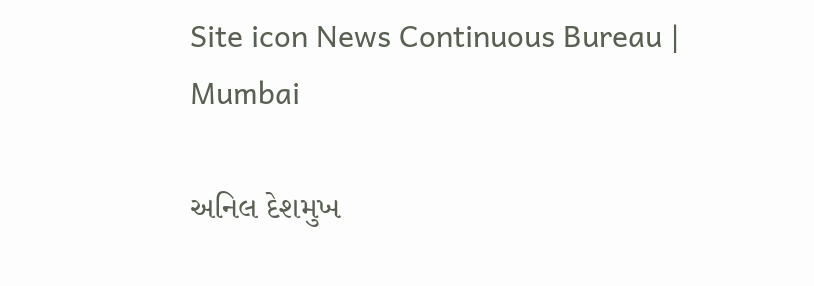Site icon News Continuous Bureau | Mumbai

અનિલ દેશમુખ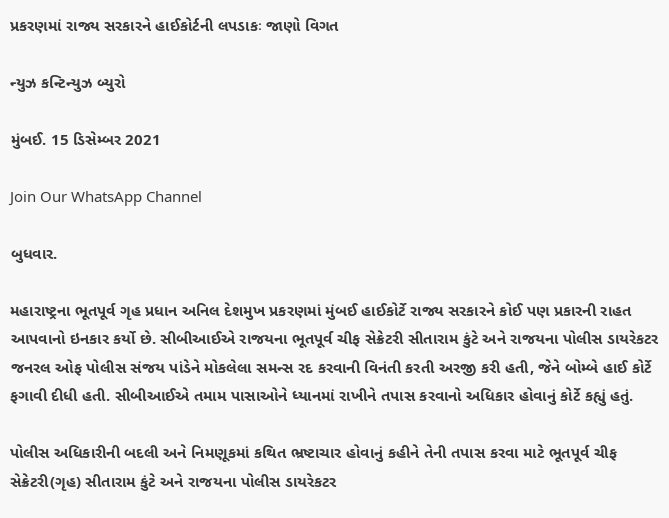પ્રકરણમાં રાજ્ય સરકારને હાઈકોર્ટની લપડાકઃ જાણો વિગત

ન્યુઝ કન્ટિન્યુઝ બ્યુરો

મુંબઈ. 15 ડિસેમ્બર 2021

Join Our WhatsApp Channel

બુધવાર.

મહારાષ્ટ્રના ભૂતપૂર્વ ગૃહ પ્રધાન અનિલ દેશમુખ પ્રકરણમાં મુંબઈ હાઈકોર્ટે રાજ્ય સરકારને કોઈ પણ પ્રકારની રાહત આપવાનો ઇનકાર કર્યો છે. સીબીઆઈએ રાજયના ભૂતપૂર્વ ચીફ સેક્રેટરી સીતારામ કુંટે અને રાજયના પોલીસ ડાયરેકટર જનરલ ઓફ પોલીસ સંજય પાંડેને મોકલેલા સમન્સ રદ કરવાની વિનંતી કરતી અરજી કરી હતી, જેને બોમ્બે હાઈ કોર્ટે ફગાવી દીધી હતી. સીબીઆઈએ તમામ પાસાઓને ધ્યાનમાં રાખીને તપાસ કરવાનો અધિકાર હોવાનું કોર્ટે કહ્યું હતું.

પોલીસ અધિકારીની બદલી અને નિમણૂકમાં કથિત ભ્રષ્ટાચાર હોવાનું કહીને તેની તપાસ કરવા માટે ભૂતપૂર્વ ચીફ સેક્રેટરી(ગૃહ) સીતારામ કુંટે અને રાજયના પોલીસ ડાયરેકટર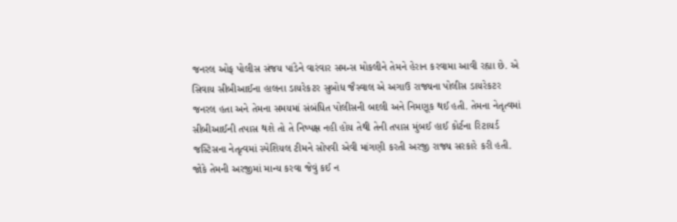જનરલ ઓફ પોલીસ સંજય પાંડેને વારંવાર સમન્સ મોકલીને તેમને હેરાન કરવામા આવી રહ્યા છે. એ સિવાય સીબીઆઈના હાલના ડાયરેકટર સુબોધ જૈસ્વાલ એ અગાઉ રાજ્યના પોલીસ ડાયરેકટર જનરલ હતા અને તેમના સમયમાં સંબંધિત પોલીસની બદલી અને નિમણૂક થઈ હતી. તેમના નેતૃત્વમાં સીબીઆઈની તપાસ થશે તો તે નિષ્પક્ષ નહી હોય તેથી તેની તપાસ મુંબઈ હાઈ કોર્ટના રિટાયર્ડ જસ્ટિસના નેતૃત્વમાં સ્પેશિયલ ટીમને સોંપવી એવી માંગણી કરતી અરજી રાજ્ય સરકારે કરી હતી. જોકે તેમની અરજીમાં માન્ય કરવા જેવું કઈ ન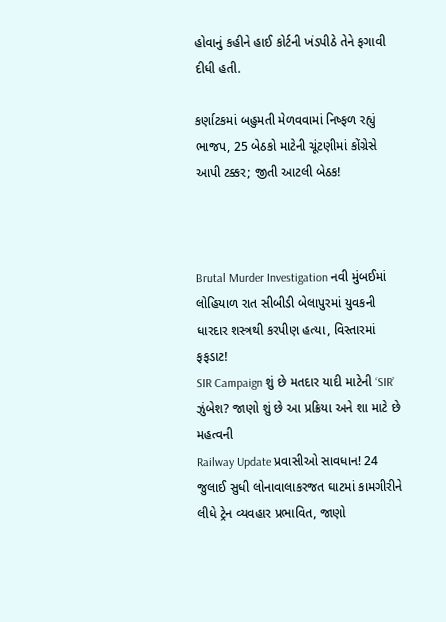હોવાનું કહીને હાઈ કોર્ટની ખંડપીઠે તેને ફગાવી દીધી હતી.

કર્ણાટકમાં બહુમતી મેળવવામાં નિષ્ફળ રહ્યું ભાજપ, 25 બેઠકો માટેની ચૂંટણીમાં કોંગ્રેસે આપી ટક્કર; જીતી આટલી બેઠક!



Brutal Murder Investigation નવી મુંબઈમાં લોહિયાળ રાત સીબીડી બેલાપુરમાં યુવકની ધારદાર શસ્ત્રથી કરપીણ હત્યા, વિસ્તારમાં ફફડાટ!
SIR Campaign શું છે મતદાર યાદી માટેની ‘SIR’ ઝુંબેશ? જાણો શું છે આ પ્રક્રિયા અને શા માટે છે મહત્વની
Railway Update પ્રવાસીઓ સાવધાન! 24 જુલાઈ સુધી લોનાવાલાકરજત ઘાટમાં કામગીરીને લીધે ટ્રેન વ્યવહાર પ્રભાવિત, જાણો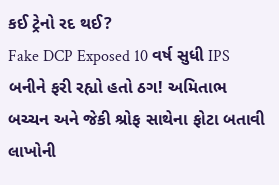કઈ ટ્રેનો રદ થઈ?
Fake DCP Exposed 10 વર્ષ સુધી IPS બનીને ફરી રહ્યો હતો ઠગ! અમિતાભ બચ્ચન અને જેકી શ્રોફ સાથેના ફોટા બતાવી લાખોની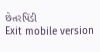છેતરપિંડી
Exit mobile version